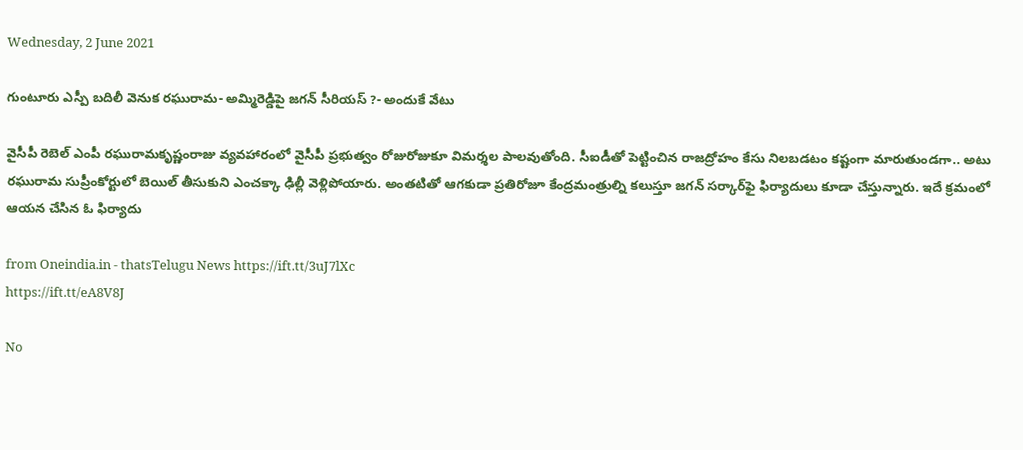Wednesday, 2 June 2021

గుంటూరు ఎస్పీ బదిలీ వెనుక రఘురామ- అమ్మిరెడ్డిపై జగన్ సీరియస్ ?- అందుకే వేటు

వైసీపీ రెబెల్‌ ఎంపీ రఘురామకృష్ణంరాజు వ్యవహారంలో వైసీపీ ప్రభుత్వం రోజురోజుకూ విమర్శల పాలవుతోంది. సీఐడీతో పెట్టించిన రాజద్రోహం కేసు నిలబడటం కష్టంగా మారుతుండగా.. అటు రఘురామ సుప్రీంకోర్టులో బెయిల్ తీసుకుని ఎంచక్కా ఢిల్లీ వెళ్లిపోయారు. అంతటితో ఆగకుడా ప్రతిరోజూ కేంద్రమంత్రుల్ని కలుస్తూ జగన్ సర్కార్‌ఫై ఫిర్యాదులు కూడా చేస్తున్నారు. ఇదే క్రమంలో ఆయన చేసిన ఓ ఫిర్యాదు

from Oneindia.in - thatsTelugu News https://ift.tt/3uJ7lXc
https://ift.tt/eA8V8J

No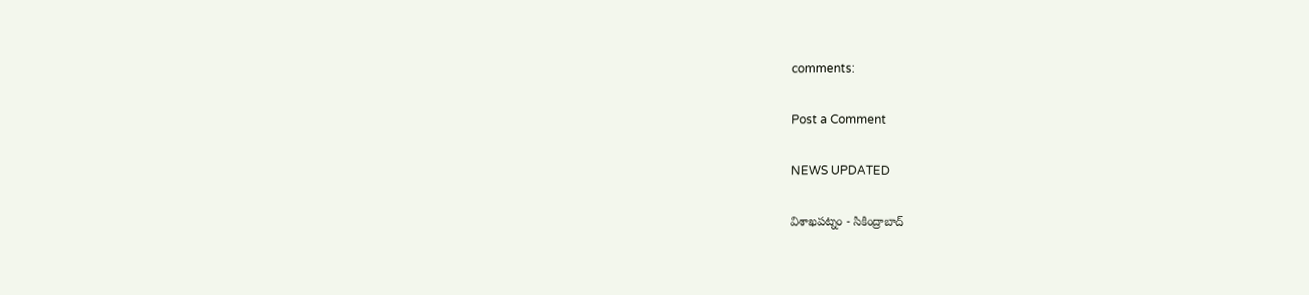comments:

Post a Comment

NEWS UPDATED

విశాఖపట్నం - సికింద్రాబాద్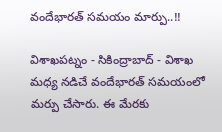వందేభారత్ సమయం మార్పు..!!

విశాఖపట్నం - సికింద్రాబాద్ - విశాఖ మధ్య నడిచే వందేభారత్ సమయంలో మర్పు చేసారు. ఈ మేరకు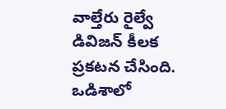వాల్తేరు రైల్వే డివిజన్ కీలక ప్రకటన చేసింది. ఒడిశాలో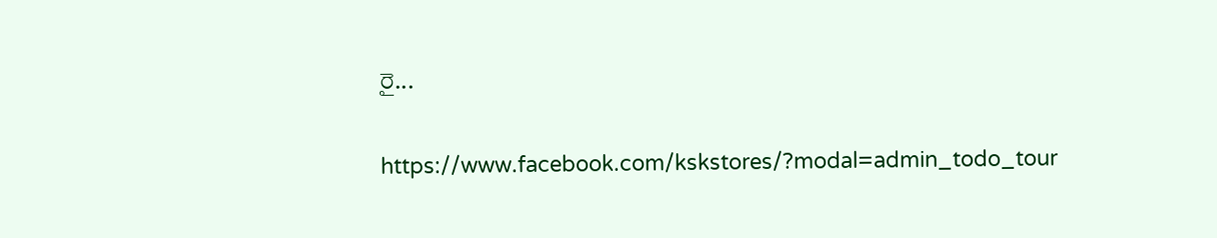రై...

https://www.facebook.com/kskstores/?modal=admin_todo_tour